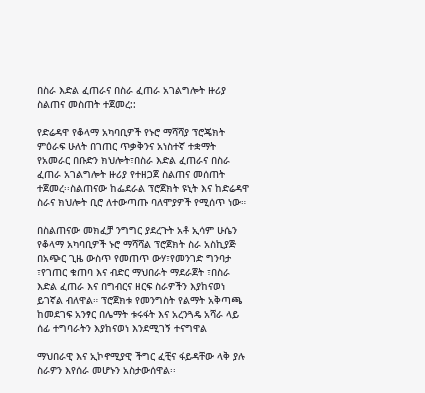በስራ እድል ፈጠራና በስራ ፈጠራ አገልግሎት ዙሪያ ስልጠና መስጠት ተጀመረ::

የድሬዳዋ የቆላማ አካባቢዎች የኑሮ ማሻሻያ ፕሮጄክት ምዕራፍ ሁለት በገጠር ጥቃቅንና አነስተኛ ተቋማት የአመራር በቡድን ክህሎት፣በስራ እድል ፈጠራና በስራ ፈጠራ አገልግሎት ዙሪያ የተዘጋጀ ስልጠና መሰጠት ተጀመረ፡፡ስልጠናው ከፌደራል ፕሮጀክት ዩኒት እና ከድሬዳዋ ስራና ክህሎት ቢሮ ለተውጣጡ ባለሞያዎች የሚሰጥ ነው።

በስልጠናው መክፈቻ ንግግር ያደረጉት አቶ ኢሳም ሁሴን የቆላማ አካባቢዎች ኑሮ ማሻሻል ፕሮጀክት ስራ አስኪያጅ በአጭር ጊዜ ውስጥ የመጠጥ ውሃ፣የመንገድ ግንባታ ፣የገጠር ቁጠባ እና ብድር ማህበራት ማደራጀት ፣በስራ እድል ፈጠራ እና በግብርና ዘርፍ ስራዎችን እያከናወነ ይገኛል ብለዋል። ፕሮጀክቱ የመንግስት የልማት አቅጣጫ ከመደገፍ አንፃር በሌማት ቱሩፋት እና አረንጓዴ አሻራ ላይ ሰፊ ተግባራትን እያከናወነ እንደሚገኝ ተናግዋል

ማህበራዊ እና ኢኮኖሚያዊ ችግር ፈቺና ፋይዳቸው ላቅ ያሉ ስራዎን እየሰራ መሆኑን አስታውሰዋል፡፡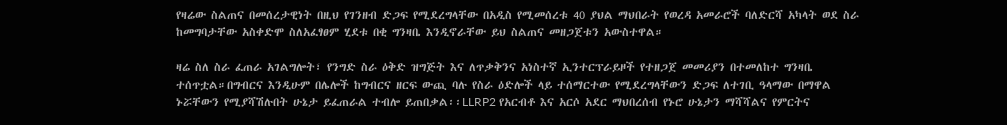የዛሬው ስልጠና በመሰረታዊነት በዚህ የገንዘብ ድጋፍ የሚደረግላቸው በአዲስ የሚመሰረቱ 40 ያህል ማህበራት የወረዳ አመራሮች ባለድርሻ አካላት ወደ ስራ ከመግባታቸው አስቀድሞ ስለአፈፃፀም ሂደቱ በቂ ግንዛቤ እንዲኖራቸው ይህ ስልጠና መዘጋጀቱን አውስተዋል።

ዛሬ ስለ ስራ ፈጠራ አገልግሎት፣ የንግድ ስራ ዕቅድ ዝግጅት እና ለጥቃቅንና አነስተኛ ኢንተርፕራይዞች የተዘጋጀ መመሪያን በተመለከተ ግንዛቤ ተሰጥቷል።በግብርና እንዲሁም በሌሎች ከግብርና ዘርፍ ውጪ ባሉ የስራ ዕድሎች ላይ ተሰማርተው የሚደረግላቸውን ድጋፍ ለተገቢ ዓላማው በማዋል ኑሯቸውን የሚያሻሽሉበት ሁኔታ ይፈጠራል ተብሎ ይጠበቃል፡፡LLRP2 የአርብቶ እና አርሶ አደር ማህበረሰብ የኑሮ ሁኔታን ማሻሻልና የምርትና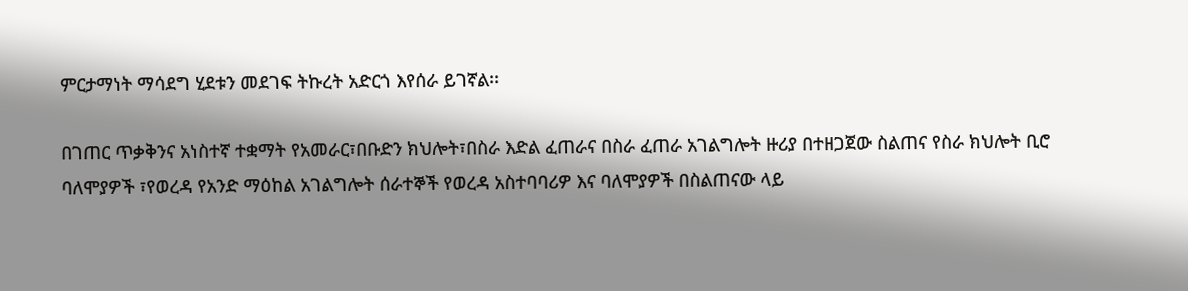ምርታማነት ማሳደግ ሂደቱን መደገፍ ትኩረት አድርጎ እየሰራ ይገኛል፡፡

በገጠር ጥቃቅንና አነስተኛ ተቋማት የአመራር፣በቡድን ክህሎት፣በስራ እድል ፈጠራና በስራ ፈጠራ አገልግሎት ዙሪያ በተዘጋጀው ስልጠና የስራ ክህሎት ቢሮ ባለሞያዎች ፣የወረዳ የአንድ ማዕከል አገልግሎት ሰራተኞች የወረዳ አስተባባሪዎ እና ባለሞያዎች በስልጠናው ላይ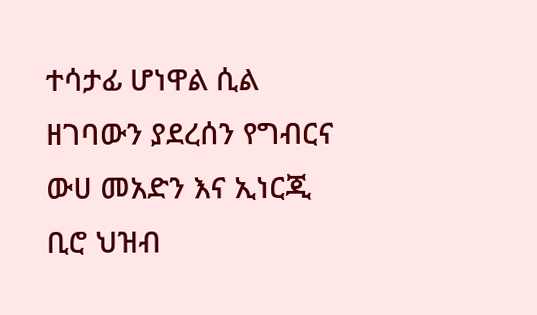ተሳታፊ ሆነዋል ሲል ዘገባውን ያደረሰን የግብርና ውሀ መአድን እና ኢነርጂ ቢሮ ህዝብ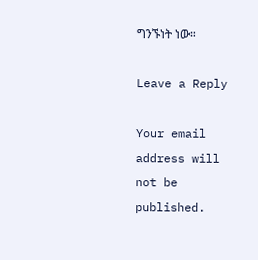ግንኙነት ነው።

Leave a Reply

Your email address will not be published.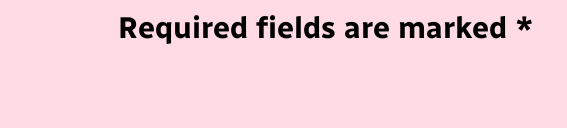Required fields are marked *